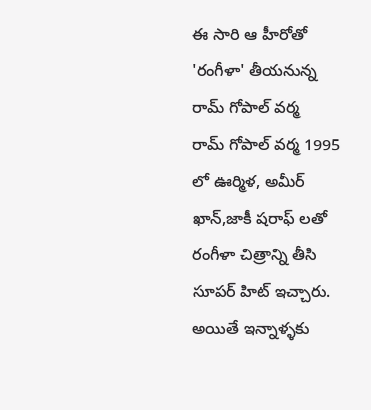ఈ సారి ఆ హీరోతో 'రంగీళా' తీయనున్న రామ్ గోపాల్ వర్మ
రామ్ గోపాల్ వర్మ 1995 లో ఊర్మిళ, అమీర్ ఖాన్,జాకీ షరాఫ్ లతో రంగీళా చిత్రాన్ని తీసి సూపర్ హిట్ ఇచ్చారు. అయితే ఇన్నాళ్ళకు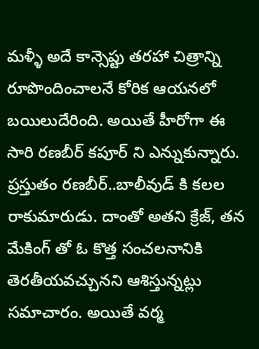మళ్ళీ అదే కాన్సెప్టు తరహా చిత్రాన్ని రూపొందించాలనే కోరిక ఆయనలో బయిలుదేరింది. అయితే హీరోగా ఈ సారి రణబీర్ కపూర్ ని ఎన్నుకున్నారు. ప్రస్తుతం రణబీర్..బాలీవుడ్ కి కలల రాకుమారుడు. దాంతో అతని క్రేజ్, తన మేకింగ్ తో ఓ కొత్త సంచలనానికి తెరతీయవచ్చునని ఆశిస్తున్నట్లు సమాచారం. అయితే వర్మ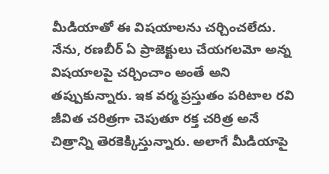మీడియాతో ఈ విషయాలను చర్చించలేదు. నేను, రణబీర్ ఏ ప్రాజెక్టులు చేయగలమో అన్న విషయాలపై చర్చించాం అంతే అని తప్పుకున్నారు. ఇక వర్మ ప్రస్తుతం పరిటాల రవి జీవిత చరిత్రగా చెపుతూ రక్త చరిత్ర అనే చిత్రాన్ని తెరకెక్కిస్తున్నారు. అలాగే మీడియాపై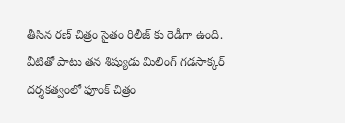తీసిన రణ్ చిత్రం సైతం రిలీజ్ కు రెడీగా ఉంది. వీటితో పాటు తన శిష్యుడు మిలింగ్ గడసాక్కర్ దర్శకత్వంలో ఫూంక్ చిత్రం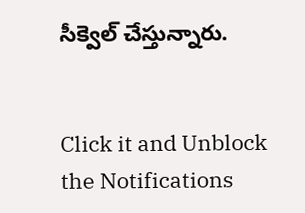సీక్వెల్ చేస్తున్నారు.


Click it and Unblock the Notifications